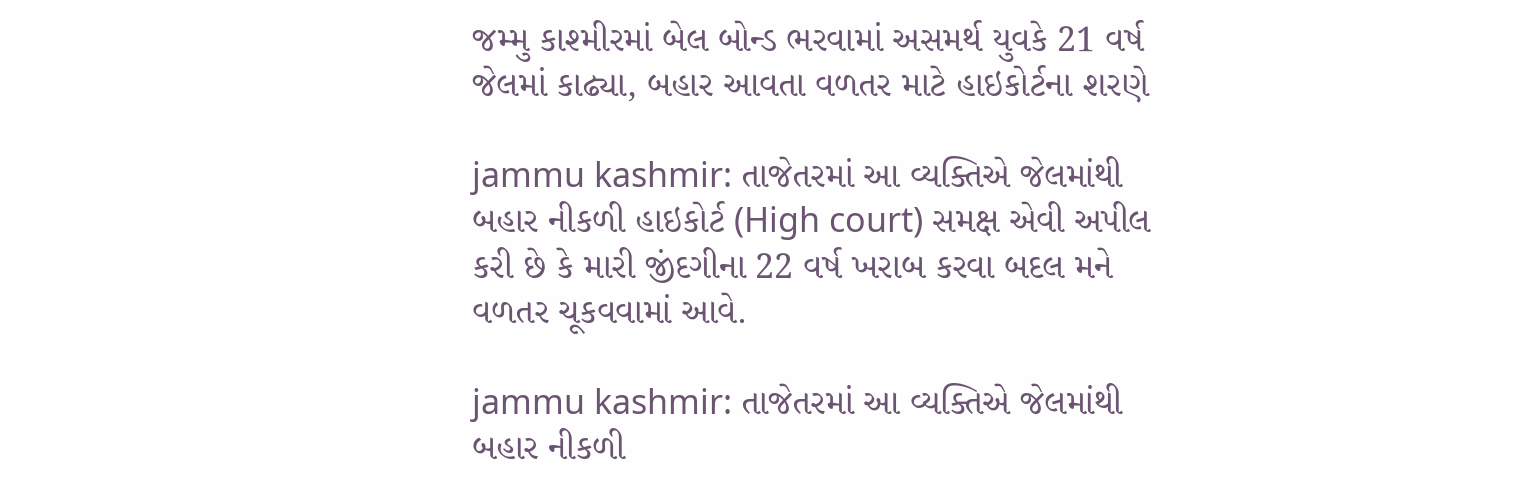જમ્મુ કાશ્મીરમાં બેલ બોન્ડ ભરવામાં અસમર્થ યુવકે 21 વર્ષ જેલમાં કાઢ્યા, બહાર આવતા વળતર માટે હાઇકોર્ટના શરણે

jammu kashmir: તાજેતરમાં આ વ્યક્તિએ જેલમાંથી બહાર નીકળી હાઇકોર્ટ (High court) સમક્ષ એવી અપીલ કરી છે કે મારી જીંદગીના 22 વર્ષ ખરાબ કરવા બદલ મને વળતર ચૂકવવામાં આવે.

jammu kashmir: તાજેતરમાં આ વ્યક્તિએ જેલમાંથી બહાર નીકળી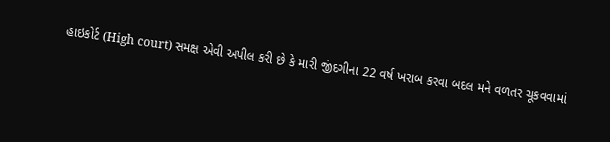હાઇકોર્ટ (High court) સમક્ષ એવી અપીલ કરી છે કે મારી જીંદગીના 22 વર્ષ ખરાબ કરવા બદલ મને વળતર ચૂકવવામાં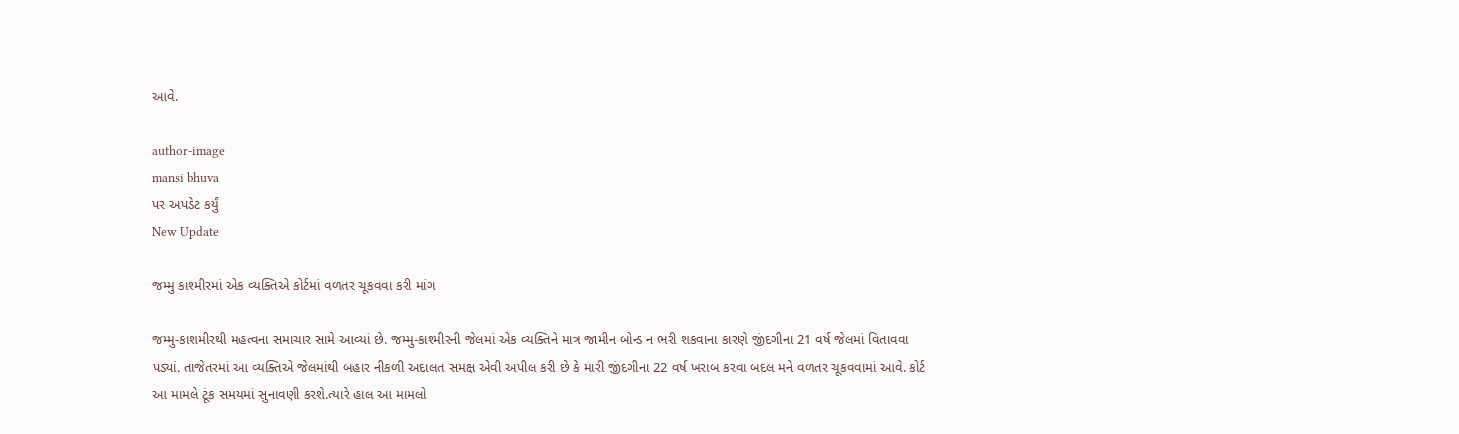આવે.

author-image
mansi bhuva
પર અપડેટ કર્યું
New Update

જમ્મુ કાશ્મીરમાં એક વ્યક્તિએ કોર્ટમાં વળતર ચૂકવવા કરી માંગ

જમ્મુ-કાશમીરથી મહત્વના સમાચાર સામે આવ્યાં છે. જમ્મુ-કાશ્મીરની જેલમાં એક વ્યક્તિને માત્ર જામીન બોન્ડ ન ભરી શકવાના કારણે જીંદગીના 21 વર્ષ જેલમાં વિતાવવા પડ્યાં. તાજેતરમાં આ વ્યક્તિએ જેલમાંથી બહાર નીકળી અદાલત સમક્ષ એવી અપીલ કરી છે કે મારી જીંદગીના 22 વર્ષ ખરાબ કરવા બદલ મને વળતર ચૂકવવામાં આવે. કોર્ટ આ મામલે ટૂંક સમયમાં સુનાવણી કરશે.ત્યારે હાલ આ મામલો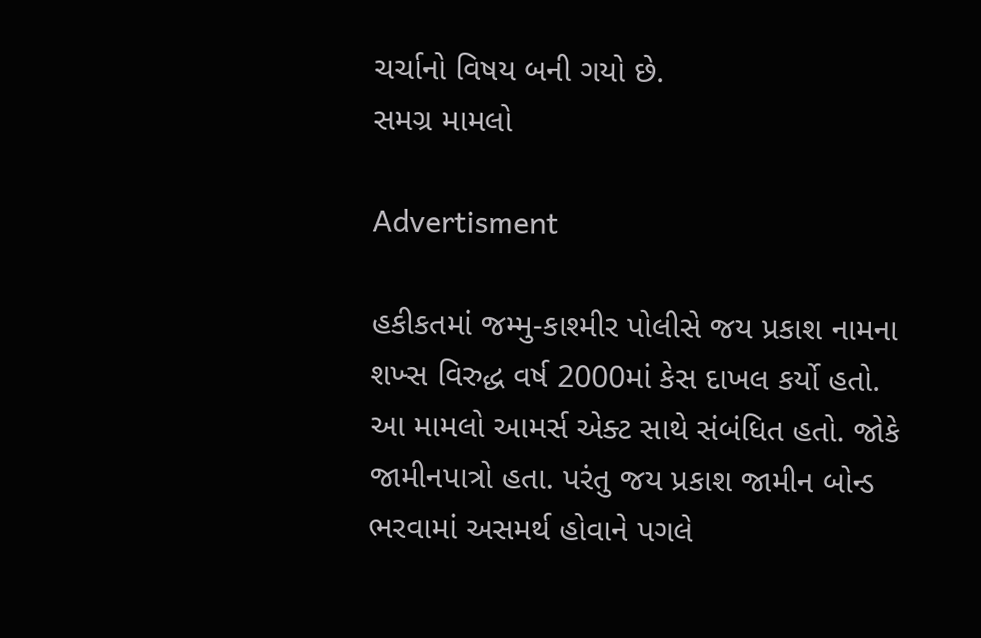ચર્ચાનો વિષય બની ગયો છે.
સમગ્ર મામલો

Advertisment

હકીકતમાં જમ્મુ-કાશ્મીર પોલીસે જય પ્રકાશ નામના શખ્સ વિરુદ્ધ વર્ષ 2000માં કેસ દાખલ કર્યો હતો. આ મામલો આમર્સ એક્ટ સાથે સંબંધિત હતો. જોકે જામીનપાત્રો હતા. પરંતુ જય પ્રકાશ જામીન બોન્ડ ભરવામાં અસમર્થ હોવાને પગલે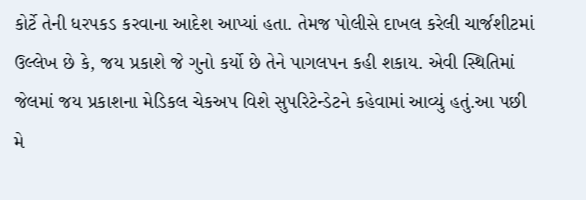કોર્ટે તેની ધરપકડ કરવાના આદેશ આપ્યાં હતા. તેમજ પોલીસે દાખલ કરેલી ચાર્જશીટમાં ઉલ્લેખ છે કે, જય પ્રકાશે જે ગુનો કર્યો છે તેને પાગલપન કહી શકાય. એવી સ્થિતિમાં જેલમાં જય પ્રકાશના મેડિકલ ચેકઅપ વિશે સુપરિટેન્ડેટને કહેવામાં આવ્યું હતું.આ પછી મે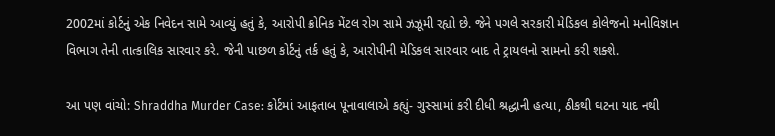2002માં કોર્ટનું એક નિવેદન સામે આવ્યું હતું કે, આરોપી ક્રોનિક મેંટલ રોગ સામે ઝઝૂમી રહ્યો છે. જેને પગલે સરકારી મેડિકલ કોલેજનો મનોવિજ્ઞાન વિભાગ તેની તાત્કાલિક સારવાર કરે. જેની પાછળ કોર્ટનું તર્ક હતું કે, આરોપીની મેડિકલ સારવાર બાદ તે ટ્રાયલનો સામનો કરી શક્શે.

આ પણ વાંચો: Shraddha Murder Case: કોર્ટમાં આફતાબ પૂનાવાલાએ કહ્યું- ગુસ્સામાં કરી દીધી શ્રદ્ધાની હત્યા, ઠીકથી ઘટના યાદ નથી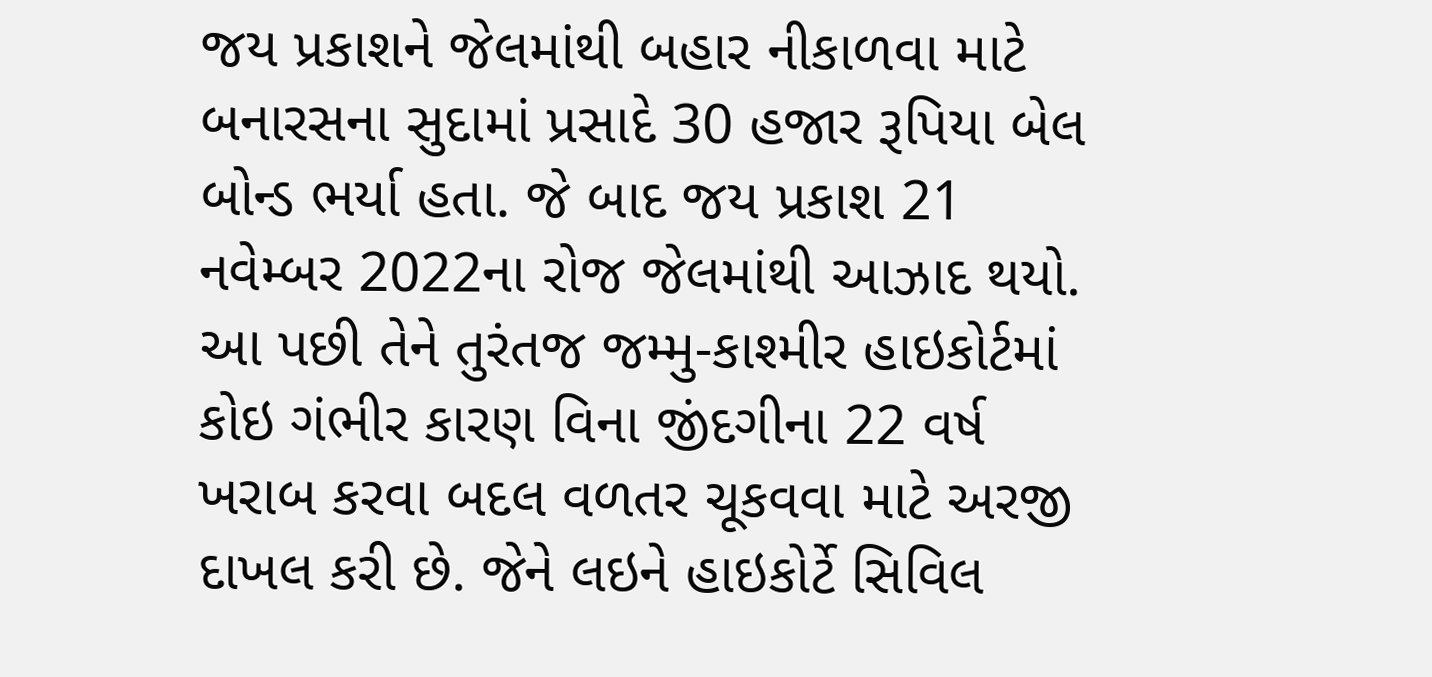જય પ્રકાશને જેલમાંથી બહાર નીકાળવા માટે બનારસના સુદામાં પ્રસાદે 30 હજાર રૂપિયા બેલ બોન્ડ ભર્યા હતા. જે બાદ જય પ્રકાશ 21 નવેમ્બર 2022ના રોજ જેલમાંથી આઝાદ થયો. આ પછી તેને તુરંતજ જમ્મુ-કાશ્મીર હાઇકોર્ટમાં કોઇ ગંભીર કારણ વિના જીંદગીના 22 વર્ષ ખરાબ કરવા બદલ વળતર ચૂકવવા માટે અરજી દાખલ કરી છે. જેને લઇને હાઇકોર્ટે સિવિલ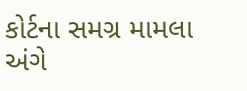કોર્ટના સમગ્ર મામલા અંગે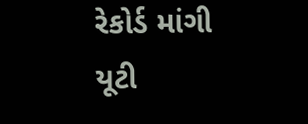રેકોર્ડ માંગી યૂટી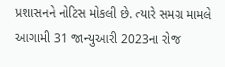પ્રશાસનને નોટિસ મોકલી છે. ત્યારે સમગ્ર મામલે આગામી 31 જાન્યુઆરી 2023ના રોજ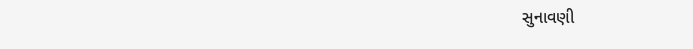સુનાવણી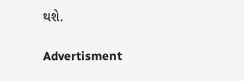થશે.

Advertisment